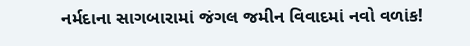નર્મદાના સાગબારામાં જંગલ જમીન વિવાદમાં નવો વળાંક!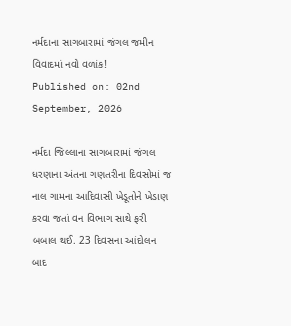નર્મદાના સાગબારામાં જંગલ જમીન વિવાદમાં નવો વળાંક!
Published on: 02nd September, 2026

નર્મદા જિલ્લાના સાગબારામાં જંગલ ધરણાના અંતના ગણતરીના દિવસોમાં જ નાલ ગામના આદિવાસી ખેડૂતોને ખેડાણ કરવા જતાં વન વિભાગ સાથે ફરી બબાલ થઈ. 23 દિવસના આંદોલન બાદ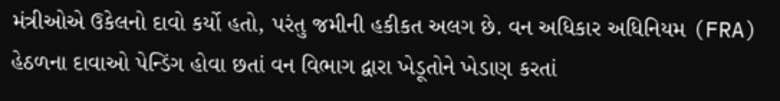મંત્રીઓએ ઉકેલનો દાવો કર્યો હતો, પરંતુ જમીની હકીકત અલગ છે. વન અધિકાર અધિનિયમ (FRA) હેઠળના દાવાઓ પેન્ડિંગ હોવા છતાં વન વિભાગ દ્વારા ખેડૂતોને ખેડાણ કરતાં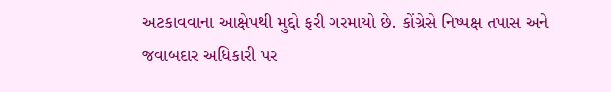અટકાવવાના આક્ષેપથી મુદ્દો ફરી ગરમાયો છે. કોંગ્રેસે નિષ્પક્ષ તપાસ અને જવાબદાર અધિકારી પર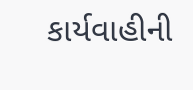કાર્યવાહીની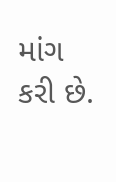માંગ કરી છે.